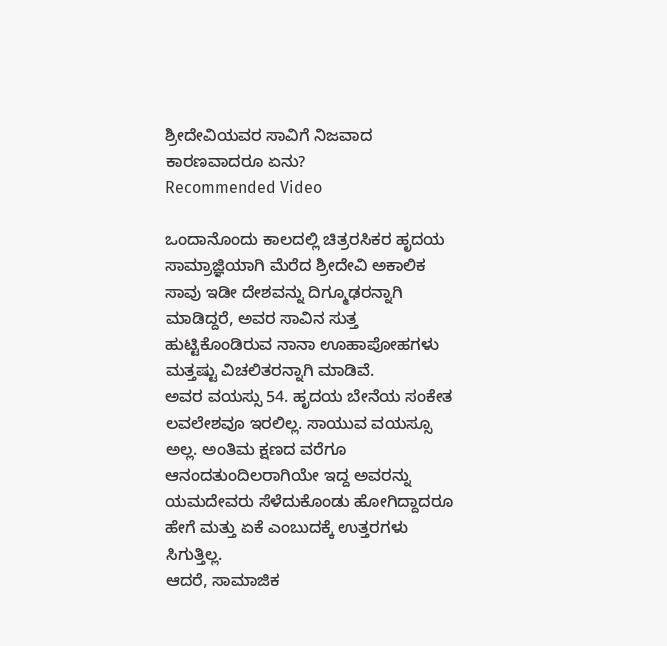ಶ್ರೀದೇವಿಯವರ ಸಾವಿಗೆ ನಿಜವಾದ ಕಾರಣವಾದರೂ ಏನು?
Recommended Video

ಒಂದಾನೊಂದು ಕಾಲದಲ್ಲಿ ಚಿತ್ರರಸಿಕರ ಹೃದಯ ಸಾಮ್ರಾಜ್ಞಿಯಾಗಿ ಮೆರೆದ ಶ್ರೀದೇವಿ ಅಕಾಲಿಕ ಸಾವು ಇಡೀ ದೇಶವನ್ನು ದಿಗ್ಮೂಢರನ್ನಾಗಿ ಮಾಡಿದ್ದರೆ, ಅವರ ಸಾವಿನ ಸುತ್ತ ಹುಟ್ಟಿಕೊಂಡಿರುವ ನಾನಾ ಊಹಾಪೋಹಗಳು ಮತ್ತಷ್ಟು ವಿಚಲಿತರನ್ನಾಗಿ ಮಾಡಿವೆ.
ಅವರ ವಯಸ್ಸು 54. ಹೃದಯ ಬೇನೆಯ ಸಂಕೇತ ಲವಲೇಶವೂ ಇರಲಿಲ್ಲ. ಸಾಯುವ ವಯಸ್ಸೂ ಅಲ್ಲ. ಅಂತಿಮ ಕ್ಷಣದ ವರೆಗೂ ಆನಂದತುಂದಿಲರಾಗಿಯೇ ಇದ್ದ ಅವರನ್ನು ಯಮದೇವರು ಸೆಳೆದುಕೊಂಡು ಹೋಗಿದ್ದಾದರೂ ಹೇಗೆ ಮತ್ತು ಏಕೆ ಎಂಬುದಕ್ಕೆ ಉತ್ತರಗಳು ಸಿಗುತ್ತಿಲ್ಲ.
ಆದರೆ, ಸಾಮಾಜಿಕ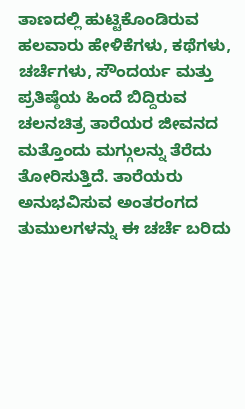ತಾಣದಲ್ಲಿ ಹುಟ್ಟಿಕೊಂಡಿರುವ ಹಲವಾರು ಹೇಳಿಕೆಗಳು, ಕಥೆಗಳು, ಚರ್ಚೆಗಳು, ಸೌಂದರ್ಯ ಮತ್ತು ಪ್ರತಿಷ್ಠೆಯ ಹಿಂದೆ ಬಿದ್ದಿರುವ ಚಲನಚಿತ್ರ ತಾರೆಯರ ಜೀವನದ ಮತ್ತೊಂದು ಮಗ್ಗುಲನ್ನು ತೆರೆದು ತೋರಿಸುತ್ತಿದೆ. ತಾರೆಯರು ಅನುಭವಿಸುವ ಅಂತರಂಗದ ತುಮುಲಗಳನ್ನು ಈ ಚರ್ಚೆ ಬರಿದು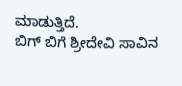ಮಾಡುತ್ತಿದೆ.
ಬಿಗ್ ಬಿಗೆ ಶ್ರೀದೇವಿ ಸಾವಿನ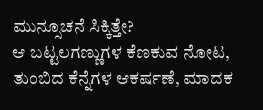ಮುನ್ಸೂಚನೆ ಸಿಕ್ಕಿತ್ತೇ?
ಆ ಬಟ್ಟಲಗಣ್ಣುಗಳ ಕೆಣಕುವ ನೋಟ, ತುಂಬಿದ ಕೆನ್ನೆಗಳ ಆಕರ್ಷಣೆ, ಮಾದಕ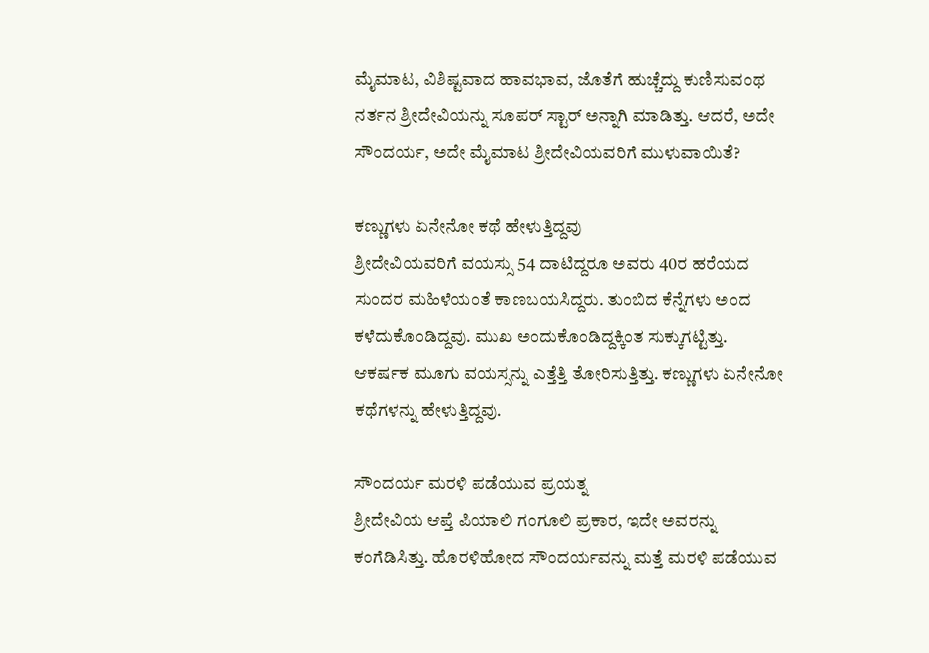ಮೈಮಾಟ, ವಿಶಿಷ್ಟವಾದ ಹಾವಭಾವ, ಜೊತೆಗೆ ಹುಚ್ಚೆದ್ದು ಕುಣಿಸುವಂಥ ನರ್ತನ ಶ್ರೀದೇವಿಯನ್ನು ಸೂಪರ್ ಸ್ಟಾರ್ ಅನ್ನಾಗಿ ಮಾಡಿತ್ತು. ಆದರೆ, ಅದೇ ಸೌಂದರ್ಯ, ಅದೇ ಮೈಮಾಟ ಶ್ರೀದೇವಿಯವರಿಗೆ ಮುಳುವಾಯಿತೆ?

ಕಣ್ಣುಗಳು ಏನೇನೋ ಕಥೆ ಹೇಳುತ್ತಿದ್ದವು
ಶ್ರೀದೇವಿಯವರಿಗೆ ವಯಸ್ಸು 54 ದಾಟಿದ್ದರೂ ಅವರು 40ರ ಹರೆಯದ ಸುಂದರ ಮಹಿಳೆಯಂತೆ ಕಾಣಬಯಸಿದ್ದರು. ತುಂಬಿದ ಕೆನ್ನೆಗಳು ಅಂದ ಕಳೆದುಕೊಂಡಿದ್ದವು. ಮುಖ ಅಂದುಕೊಂಡಿದ್ದಕ್ಕಿಂತ ಸುಕ್ಕುಗಟ್ಟಿತ್ತು. ಆಕರ್ಷಕ ಮೂಗು ವಯಸ್ಸನ್ನು ಎತ್ತೆತ್ತಿ ತೋರಿಸುತ್ತಿತ್ತು. ಕಣ್ಣುಗಳು ಏನೇನೋ ಕಥೆಗಳನ್ನು ಹೇಳುತ್ತಿದ್ದವು.

ಸೌಂದರ್ಯ ಮರಳಿ ಪಡೆಯುವ ಪ್ರಯತ್ನ
ಶ್ರೀದೇವಿಯ ಆಪ್ತೆ ಪಿಯಾಲಿ ಗಂಗೂಲಿ ಪ್ರಕಾರ, ಇದೇ ಅವರನ್ನು ಕಂಗೆಡಿಸಿತ್ತು. ಹೊರಳಿಹೋದ ಸೌಂದರ್ಯವನ್ನು ಮತ್ತೆ ಮರಳಿ ಪಡೆಯುವ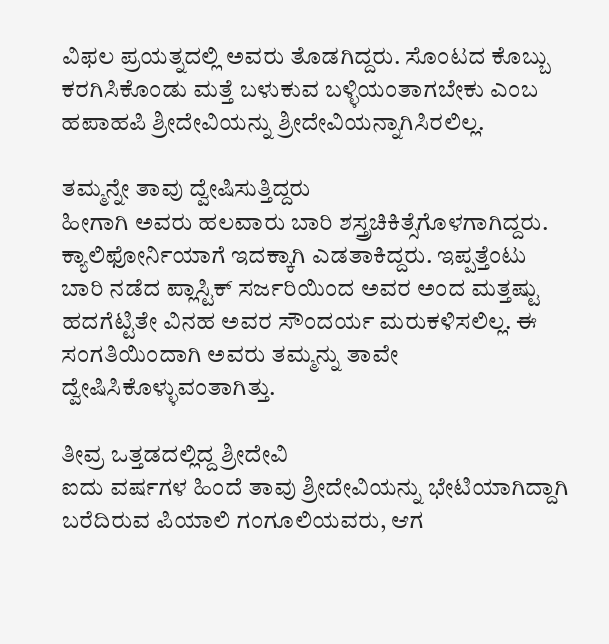ವಿಫಲ ಪ್ರಯತ್ನದಲ್ಲಿ ಅವರು ತೊಡಗಿದ್ದರು. ಸೊಂಟದ ಕೊಬ್ಬು ಕರಗಿಸಿಕೊಂಡು ಮತ್ತೆ ಬಳುಕುವ ಬಳ್ಳಿಯಂತಾಗಬೇಕು ಎಂಬ ಹಪಾಹಪಿ ಶ್ರೀದೇವಿಯನ್ನು ಶ್ರೀದೇವಿಯನ್ನಾಗಿಸಿರಲಿಲ್ಲ.

ತಮ್ಮನ್ನೇ ತಾವು ದ್ವೇಷಿಸುತ್ತಿದ್ದರು
ಹೀಗಾಗಿ ಅವರು ಹಲವಾರು ಬಾರಿ ಶಸ್ತ್ರಚಿಕಿತ್ಸೆಗೊಳಗಾಗಿದ್ದರು. ಕ್ಯಾಲಿಫೋರ್ನಿಯಾಗೆ ಇದಕ್ಕಾಗಿ ಎಡತಾಕಿದ್ದರು. ಇಪ್ಪತ್ತೆಂಟು ಬಾರಿ ನಡೆದ ಪ್ಲಾಸ್ಟಿಕ್ ಸರ್ಜರಿಯಿಂದ ಅವರ ಅಂದ ಮತ್ತಷ್ಟು ಹದಗೆಟ್ಟಿತೇ ವಿನಹ ಅವರ ಸೌಂದರ್ಯ ಮರುಕಳಿಸಲಿಲ್ಲ. ಈ ಸಂಗತಿಯಿಂದಾಗಿ ಅವರು ತಮ್ಮನ್ನು ತಾವೇ ದ್ವೇಷಿಸಿಕೊಳ್ಳುವಂತಾಗಿತ್ತು.

ತೀವ್ರ ಒತ್ತಡದಲ್ಲಿದ್ದ ಶ್ರೀದೇವಿ
ಐದು ವರ್ಷಗಳ ಹಿಂದೆ ತಾವು ಶ್ರೀದೇವಿಯನ್ನು ಭೇಟಿಯಾಗಿದ್ದಾಗಿ ಬರೆದಿರುವ ಪಿಯಾಲಿ ಗಂಗೂಲಿಯವರು, ಆಗ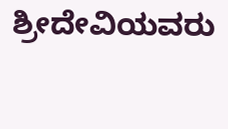ಶ್ರೀದೇವಿಯವರು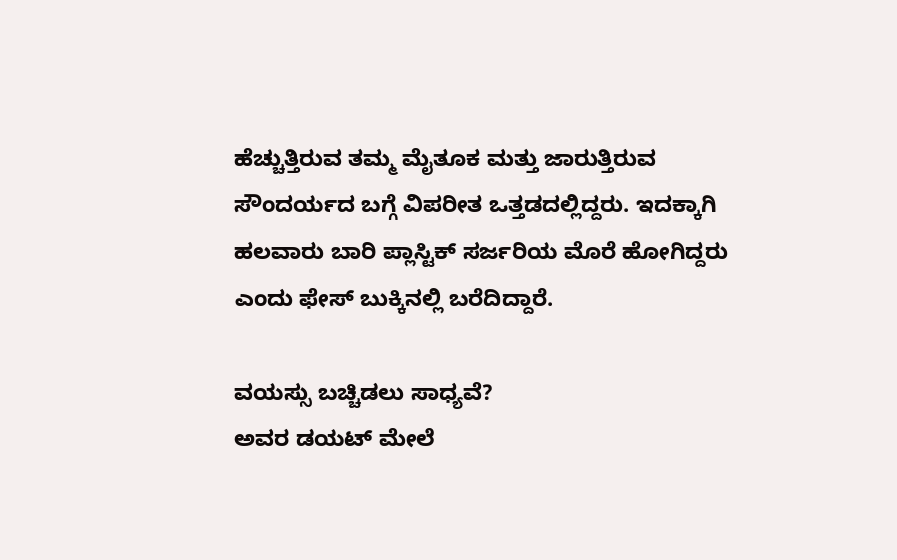ಹೆಚ್ಚುತ್ತಿರುವ ತಮ್ಮ ಮೈತೂಕ ಮತ್ತು ಜಾರುತ್ತಿರುವ ಸೌಂದರ್ಯದ ಬಗ್ಗೆ ವಿಪರೀತ ಒತ್ತಡದಲ್ಲಿದ್ದರು. ಇದಕ್ಕಾಗಿ ಹಲವಾರು ಬಾರಿ ಪ್ಲಾಸ್ಟಿಕ್ ಸರ್ಜರಿಯ ಮೊರೆ ಹೋಗಿದ್ದರು ಎಂದು ಫೇಸ್ ಬುಕ್ಕಿನಲ್ಲಿ ಬರೆದಿದ್ದಾರೆ.

ವಯಸ್ಸು ಬಚ್ಚಿಡಲು ಸಾಧ್ಯವೆ?
ಅವರ ಡಯಟ್ ಮೇಲೆ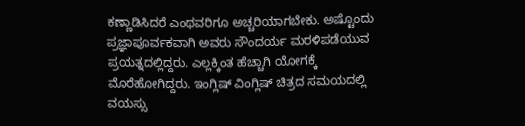ಕಣ್ಣಾಡಿಸಿದರೆ ಎಂಥವರಿಗೂ ಅಚ್ಚರಿಯಾಗಬೇಕು. ಅಷ್ಟೊಂದು ಪ್ರಜ್ಞಾಪೂರ್ವಕವಾಗಿ ಅವರು ಸೌಂದರ್ಯ ಮರಳಿಪಡೆಯುವ ಪ್ರಯತ್ನದಲ್ಲಿದ್ದರು. ಎಲ್ಲಕ್ಕಿಂತ ಹೆಚ್ಚಾಗಿ ಯೋಗಕ್ಕೆ ಮೊರೆಹೋಗಿದ್ದರು. ಇಂಗ್ಲಿಷ್ ವಿಂಗ್ಲಿಷ್ ಚಿತ್ರದ ಸಮಯದಲ್ಲಿ ವಯಸ್ಸು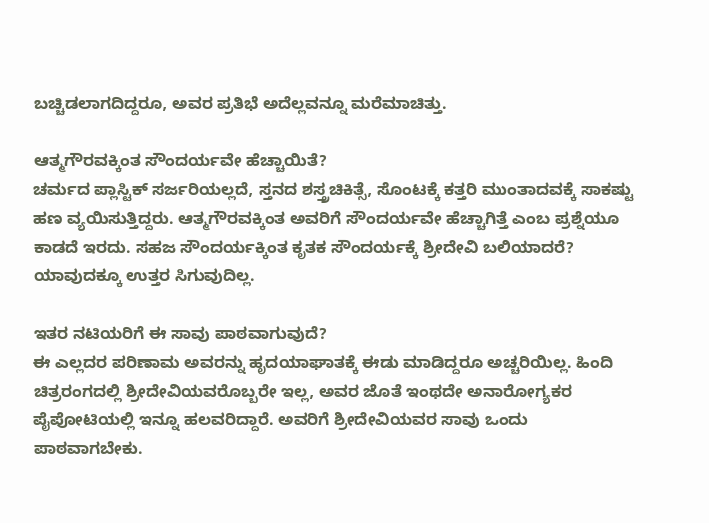ಬಚ್ಚಿಡಲಾಗದಿದ್ದರೂ, ಅವರ ಪ್ರತಿಭೆ ಅದೆಲ್ಲವನ್ನೂ ಮರೆಮಾಚಿತ್ತು.

ಆತ್ಮಗೌರವಕ್ಕಿಂತ ಸೌಂದರ್ಯವೇ ಹೆಚ್ಚಾಯಿತೆ?
ಚರ್ಮದ ಪ್ಲಾಸ್ಟಿಕ್ ಸರ್ಜರಿಯಲ್ಲದೆ, ಸ್ತನದ ಶಸ್ತ್ರಚಿಕಿತ್ಸೆ, ಸೊಂಟಕ್ಕೆ ಕತ್ತರಿ ಮುಂತಾದವಕ್ಕೆ ಸಾಕಷ್ಟು ಹಣ ವ್ಯಯಿಸುತ್ತಿದ್ದರು. ಆತ್ಮಗೌರವಕ್ಕಿಂತ ಅವರಿಗೆ ಸೌಂದರ್ಯವೇ ಹೆಚ್ಚಾಗಿತ್ತೆ ಎಂಬ ಪ್ರಶ್ನೆಯೂ ಕಾಡದೆ ಇರದು. ಸಹಜ ಸೌಂದರ್ಯಕ್ಕಿಂತ ಕೃತಕ ಸೌಂದರ್ಯಕ್ಕೆ ಶ್ರೀದೇವಿ ಬಲಿಯಾದರೆ? ಯಾವುದಕ್ಕೂ ಉತ್ತರ ಸಿಗುವುದಿಲ್ಲ.

ಇತರ ನಟಿಯರಿಗೆ ಈ ಸಾವು ಪಾಠವಾಗುವುದೆ?
ಈ ಎಲ್ಲದರ ಪರಿಣಾಮ ಅವರನ್ನು ಹೃದಯಾಘಾತಕ್ಕೆ ಈಡು ಮಾಡಿದ್ದರೂ ಅಚ್ಚರಿಯಿಲ್ಲ. ಹಿಂದಿ ಚಿತ್ರರಂಗದಲ್ಲಿ ಶ್ರೀದೇವಿಯವರೊಬ್ಬರೇ ಇಲ್ಲ, ಅವರ ಜೊತೆ ಇಂಥದೇ ಅನಾರೋಗ್ಯಕರ ಪೈಪೋಟಿಯಲ್ಲಿ ಇನ್ನೂ ಹಲವರಿದ್ದಾರೆ. ಅವರಿಗೆ ಶ್ರೀದೇವಿಯವರ ಸಾವು ಒಂದು ಪಾಠವಾಗಬೇಕು.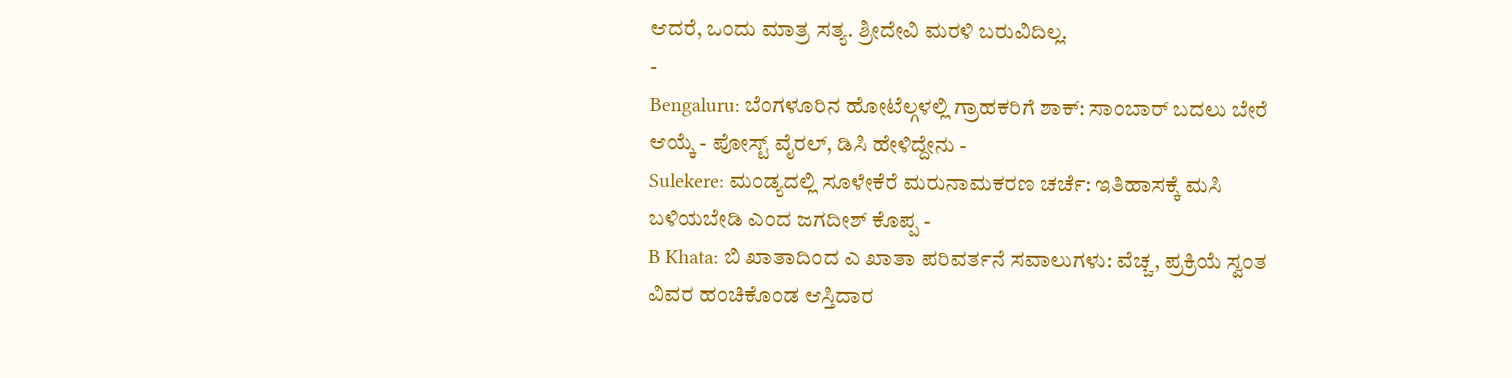ಆದರೆ, ಒಂದು ಮಾತ್ರ ಸತ್ಯ. ಶ್ರೀದೇವಿ ಮರಳಿ ಬರುವಿದಿಲ್ಲ.
-
Bengaluru: ಬೆಂಗಳೂರಿನ ಹೋಟೆಲ್ಗಳಲ್ಲಿ ಗ್ರಾಹಕರಿಗೆ ಶಾಕ್: ಸಾಂಬಾರ್ ಬದಲು ಬೇರೆ ಆಯ್ಕೆ - ಪೋಸ್ಟ್ ವೈರಲ್, ಡಿಸಿ ಹೇಳಿದ್ದೇನು -
Sulekere: ಮಂಡ್ಯದಲ್ಲಿ ಸೂಳೇಕೆರೆ ಮರುನಾಮಕರಣ ಚರ್ಚೆ: ಇತಿಹಾಸಕ್ಕೆ ಮಸಿ ಬಳಿಯಬೇಡಿ ಎಂದ ಜಗದೀಶ್ ಕೊಪ್ಪ -
B Khata: ಬಿ ಖಾತಾದಿಂದ ಎ ಖಾತಾ ಪರಿವರ್ತನೆ ಸವಾಲುಗಳು: ವೆಚ್ಚ, ಪ್ರಕ್ರಿಯೆ ಸ್ವಂತ ವಿವರ ಹಂಚಿಕೊಂಡ ಆಸ್ತಿದಾರ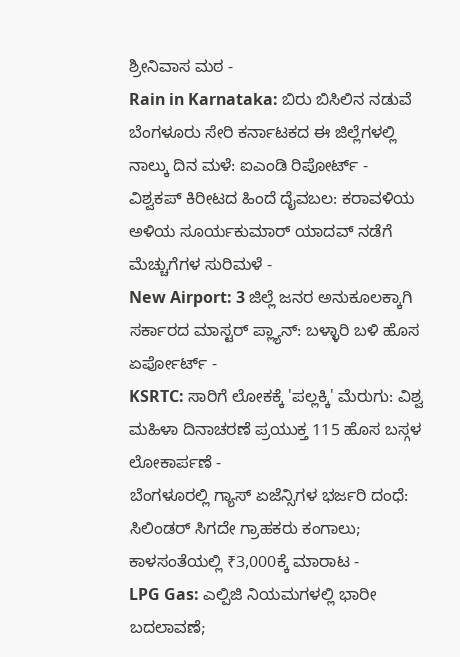ಶ್ರೀನಿವಾಸ ಮಠ -
Rain in Karnataka: ಬಿರು ಬಿಸಿಲಿನ ನಡುವೆ ಬೆಂಗಳೂರು ಸೇರಿ ಕರ್ನಾಟಕದ ಈ ಜಿಲ್ಲೆಗಳಲ್ಲಿ ನಾಲ್ಕು ದಿನ ಮಳೆ: ಐಎಂಡಿ ರಿಪೋರ್ಟ್ -
ವಿಶ್ವಕಪ್ ಕಿರೀಟದ ಹಿಂದೆ ದೈವಬಲ: ಕರಾವಳಿಯ ಅಳಿಯ ಸೂರ್ಯಕುಮಾರ್ ಯಾದವ್ ನಡೆಗೆ ಮೆಚ್ಚುಗೆಗಳ ಸುರಿಮಳೆ -
New Airport: 3 ಜಿಲ್ಲೆ ಜನರ ಅನುಕೂಲಕ್ಕಾಗಿ ಸರ್ಕಾರದ ಮಾಸ್ಟರ್ ಪ್ಲ್ಯಾನ್: ಬಳ್ಳಾರಿ ಬಳಿ ಹೊಸ ಏರ್ಪೋರ್ಟ್ -
KSRTC: ಸಾರಿಗೆ ಲೋಕಕ್ಕೆ 'ಪಲ್ಲಕ್ಕಿ' ಮೆರುಗು: ವಿಶ್ವ ಮಹಿಳಾ ದಿನಾಚರಣೆ ಪ್ರಯುಕ್ತ 115 ಹೊಸ ಬಸ್ಗಳ ಲೋಕಾರ್ಪಣೆ -
ಬೆಂಗಳೂರಲ್ಲಿ ಗ್ಯಾಸ್ ಏಜೆನ್ಸಿಗಳ ಭರ್ಜರಿ ದಂಧೆ: ಸಿಲಿಂಡರ್ ಸಿಗದೇ ಗ್ರಾಹಕರು ಕಂಗಾಲು; ಕಾಳಸಂತೆಯಲ್ಲಿ ₹3,000ಕ್ಕೆ ಮಾರಾಟ -
LPG Gas: ಎಲ್ಪಿಜಿ ನಿಯಮಗಳಲ್ಲಿ ಭಾರೀ ಬದಲಾವಣೆ;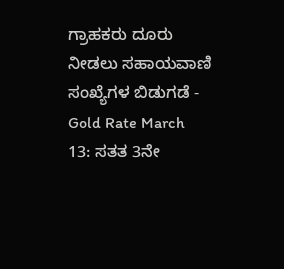ಗ್ರಾಹಕರು ದೂರು ನೀಡಲು ಸಹಾಯವಾಣಿ ಸಂಖ್ಯೆಗಳ ಬಿಡುಗಡೆ -
Gold Rate March 13: ಸತತ 3ನೇ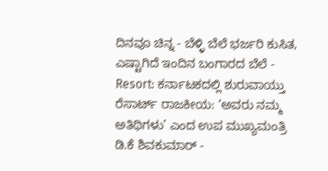ದಿನವೂ ಚಿನ್ನ - ಬೆಳ್ಳಿ ಬೆಲೆ ಭರ್ಜರಿ ಕುಸಿತ, ಎಷ್ಟಾಗಿದೆ ಇಂದಿನ ಬಂಗಾರದ ಬೆಲೆ -
Resort: ಕರ್ನಾಟಕದಲ್ಲಿ ಶುರುವಾಯ್ತು ರೆಸಾರ್ಟ್ ರಾಜಕೀಯ: ‘ಅವರು ನಮ್ಮ ಅತಿಥಿಗಳು’ ಎಂದ ಉಪ ಮುಖ್ಯಮಂತ್ರಿ ಡಿ.ಕೆ ಶಿವಕುಮಾರ್ -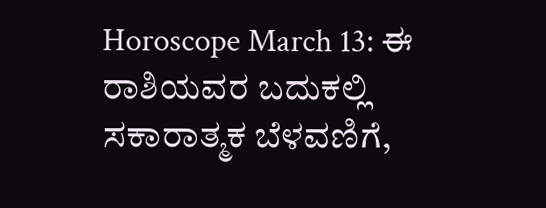Horoscope March 13: ಈ ರಾಶಿಯವರ ಬದುಕಲ್ಲಿ ಸಕಾರಾತ್ಮಕ ಬೆಳವಣಿಗೆ,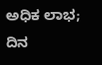ಅಧಿಕ ಲಾಭ; ದಿನ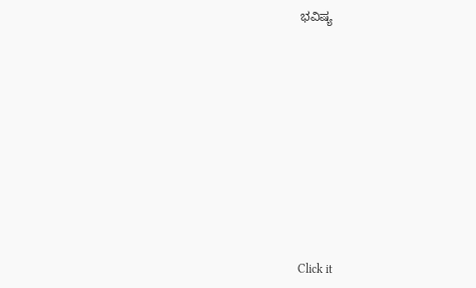ಭವಿಷ್ಯ












Click it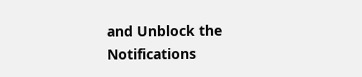and Unblock the Notifications